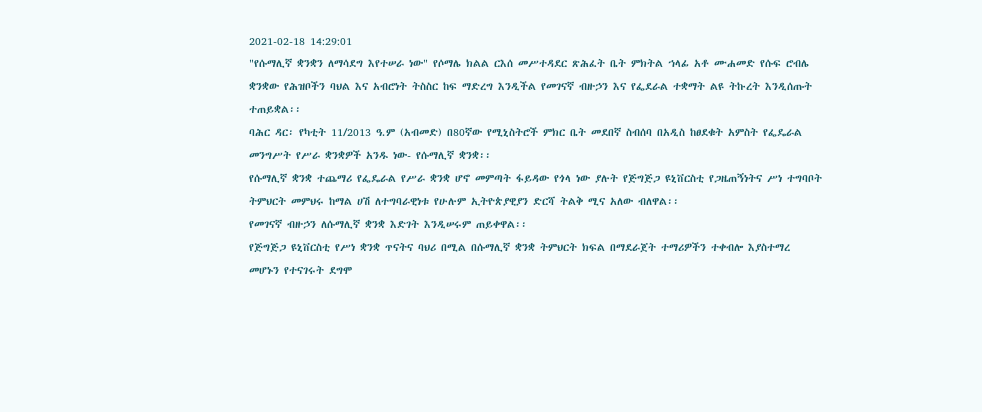2021-02-18 14:29:01
"የሱማሊኛ ቋንቋን ለማሳደግ እየተሠራ ነው" የሶማሌ ክልል ርእሰ መሥተዳደር ጽሕፈት ቤት ምክትል ኀላፊ አቶ ሙሐመድ የሱፍ ሮብሌ
ቋንቋው የሕዝቦችን ባህል እና አብሮነት ትስስር ከፍ ማድረግ እንዲችል የመገናኛ ብዙኃን እና የፌደራል ተቋማት ልዩ ትኩረት እንዲሰጡት ተጠይቋል፡፡
ባሕር ዳር፡ የካቲት 11/2013 ዓ.ም (አብመድ) በ80ኛው የሚኒስትሮች ምክር ቤት መደበኛ ስብሰባ በአዲስ ከፀደቁት አምስት የፌዴራል መንግሥት የሥራ ቋንቋዎች አንዱ ነው- የሱማሊኛ ቋንቋ፡፡
የሱማሊኛ ቋንቋ ተጨማሪ የፌዴራል የሥራ ቋንቋ ሆኖ መምጣት ፋይዳው የጎላ ነው ያሉት የጅግጅጋ ዩኒቨርስቲ የጋዜጠኝነትና ሥነ ተግባቦት ትምህርት መምህሩ ከማል ሀሽ ለተግባራዊነቱ የሁሉም ኢትዮጵያዊያን ድርሻ ትልቅ ሚና አለው ብለዋል፡፡
የመገናኛ ብዙኃን ለሱማሊኛ ቋንቋ እድገት እንዲሠሩም ጠይቀዋል፡፡
የጅግጅጋ ዩኒቨርስቲ የሥነ ቋንቋ ጥናትና ባህሪ በሚል በሱማሊኛ ቋንቋ ትምህርት ክፍል በማደራጀት ተማሪዎችን ተቀብሎ እያስተማረ መሆኑን የተናገሩት ደግሞ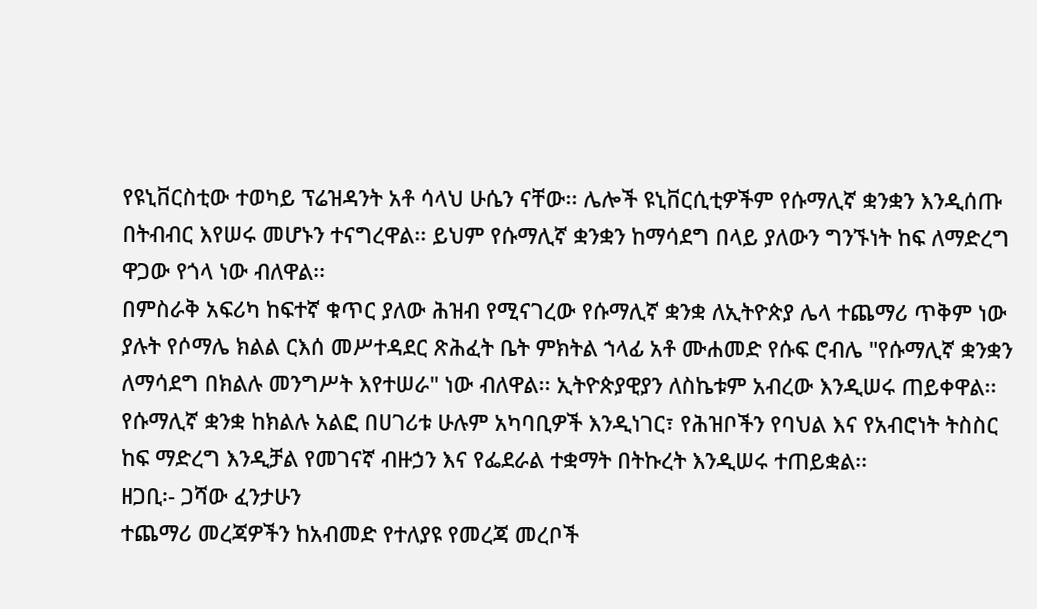የዩኒቨርስቲው ተወካይ ፕሬዝዳንት አቶ ሳላህ ሁሴን ናቸው፡፡ ሌሎች ዩኒቨርሲቲዎችም የሱማሊኛ ቋንቋን እንዲሰጡ በትብብር እየሠሩ መሆኑን ተናግረዋል፡፡ ይህም የሱማሊኛ ቋንቋን ከማሳደግ በላይ ያለውን ግንኙነት ከፍ ለማድረግ ዋጋው የጎላ ነው ብለዋል፡፡
በምስራቅ አፍሪካ ከፍተኛ ቁጥር ያለው ሕዝብ የሚናገረው የሱማሊኛ ቋንቋ ለኢትዮጵያ ሌላ ተጨማሪ ጥቅም ነው ያሉት የሶማሌ ክልል ርእሰ መሥተዳደር ጽሕፈት ቤት ምክትል ኀላፊ አቶ ሙሐመድ የሱፍ ሮብሌ "የሱማሊኛ ቋንቋን ለማሳደግ በክልሉ መንግሥት እየተሠራ" ነው ብለዋል፡፡ ኢትዮጵያዊያን ለስኬቱም አብረው እንዲሠሩ ጠይቀዋል፡፡
የሱማሊኛ ቋንቋ ከክልሉ አልፎ በሀገሪቱ ሁሉም አካባቢዎች እንዲነገር፣ የሕዝቦችን የባህል እና የአብሮነት ትስስር ከፍ ማድረግ እንዲቻል የመገናኛ ብዙኃን እና የፌደራል ተቋማት በትኩረት እንዲሠሩ ተጠይቋል፡፡
ዘጋቢ፡- ጋሻው ፈንታሁን
ተጨማሪ መረጃዎችን ከአብመድ የተለያዩ የመረጃ መረቦች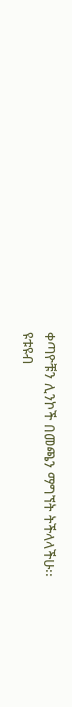ቀጣዮቹን ሊንኮች በመጫን ማግኘት ትችላላችሁ፡፡
ዩቱዩብ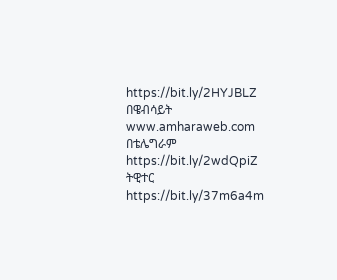https://bit.ly/2HYJBLZ
በዌብሳይት www.amharaweb.com
በቴሌግራም https://bit.ly/2wdQpiZ
ትዊተር https://bit.ly/37m6a4m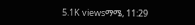5.1K viewsማሜ, 11:29